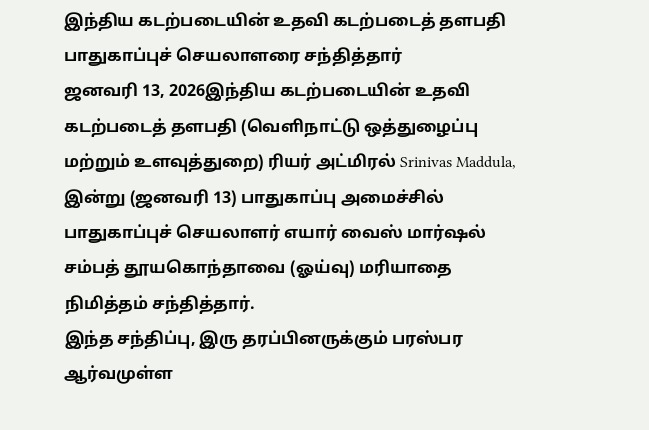இந்திய கடற்படையின் உதவி கடற்படைத் தளபதி பாதுகாப்புச் செயலாளரை சந்தித்தார்
ஜனவரி 13, 2026இந்திய கடற்படையின் உதவி கடற்படைத் தளபதி (வெளிநாட்டு ஒத்துழைப்பு மற்றும் உளவுத்துறை) ரியர் அட்மிரல் Srinivas Maddula, இன்று (ஜனவரி 13) பாதுகாப்பு அமைச்சில் பாதுகாப்புச் செயலாளர் எயார் வைஸ் மார்ஷல் சம்பத் தூயகொந்தாவை (ஓய்வு) மரியாதை நிமித்தம் சந்தித்தார்.
இந்த சந்திப்பு, இரு தரப்பினருக்கும் பரஸ்பர ஆர்வமுள்ள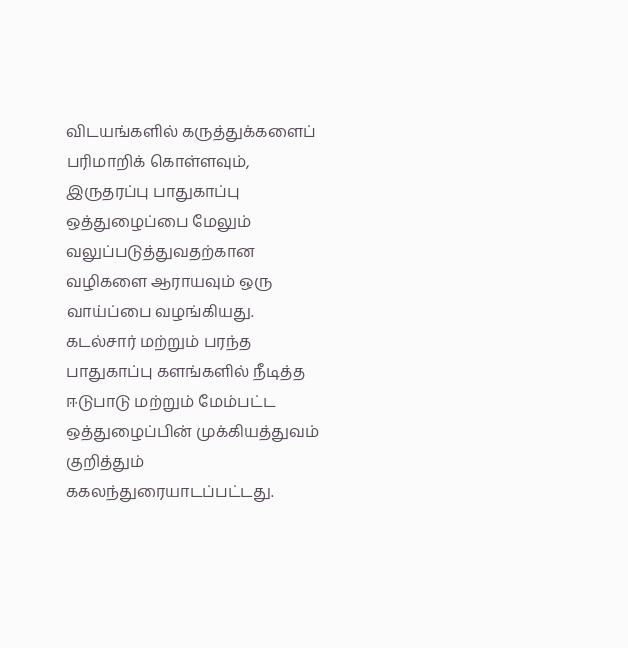விடயங்களில் கருத்துக்களைப் பரிமாறிக் கொள்ளவும், இருதரப்பு பாதுகாப்பு ஒத்துழைப்பை மேலும் வலுப்படுத்துவதற்கான வழிகளை ஆராயவும் ஒரு வாய்ப்பை வழங்கியது. கடல்சார் மற்றும் பரந்த பாதுகாப்பு களங்களில் நீடித்த ஈடுபாடு மற்றும் மேம்பட்ட ஒத்துழைப்பின் முக்கியத்துவம் குறித்தும் ககலந்துரையாடப்பட்டது.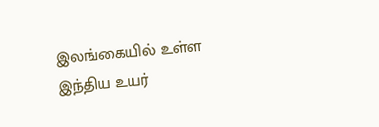இலங்கையில் உள்ள இந்திய உயர்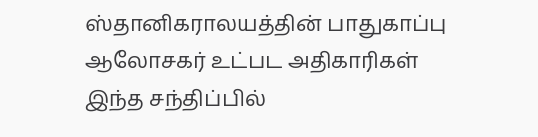ஸ்தானிகராலயத்தின் பாதுகாப்பு ஆலோசகர் உட்பட அதிகாரிகள் இந்த சந்திப்பில்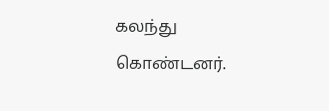கலந்து கொண்டனர்.